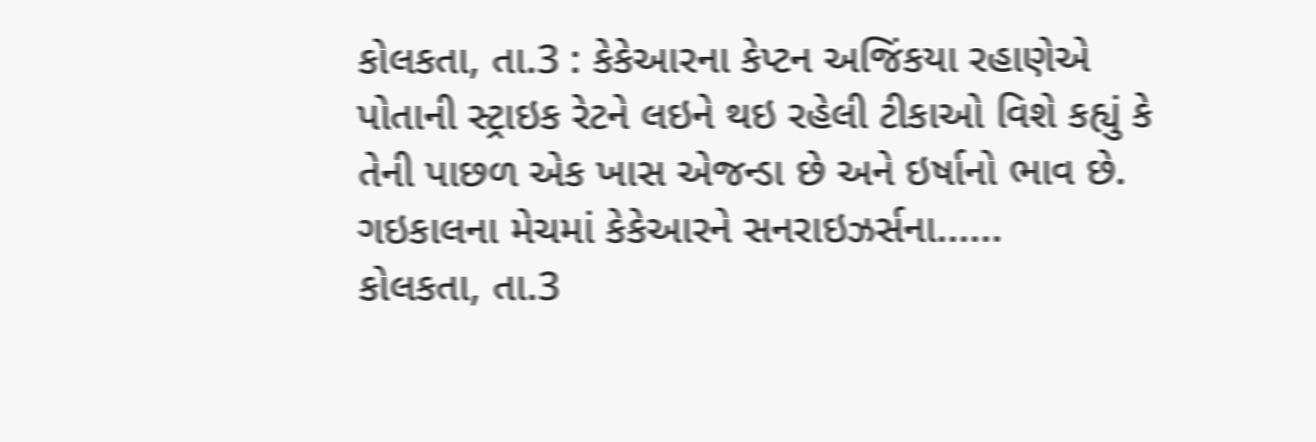કોલકતા, તા.3 : કેકેઆરના કેપ્ટન અજિંકયા રહાણેએ પોતાની સ્ટ્રાઇક રેટને લઇને થઇ રહેલી ટીકાઓ વિશે કહ્યું કે તેની પાછળ એક ખાસ એજન્ડા છે અને ઇર્ષાનો ભાવ છે. ગઇકાલના મેચમાં કેકેઆરને સનરાઇઝર્સના......
કોલકતા, તા.3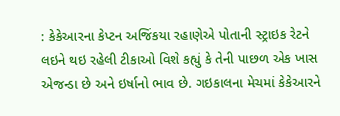: કેકેઆરના કેપ્ટન અજિંકયા રહાણેએ પોતાની સ્ટ્રાઇક રેટને લઇને થઇ રહેલી ટીકાઓ વિશે કહ્યું કે તેની પાછળ એક ખાસ એજન્ડા છે અને ઇર્ષાનો ભાવ છે. ગઇકાલના મેચમાં કેકેઆરને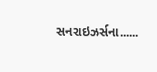સનરાઇઝર્સના......